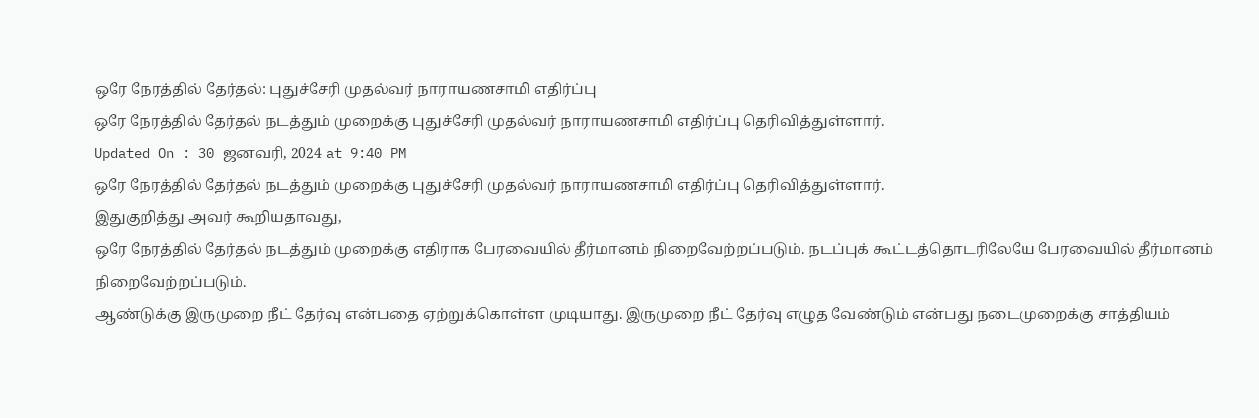ஒரே நேரத்தில் தேர்தல்: புதுச்சேரி முதல்வர் நாராயணசாமி எதிர்ப்பு
ஒரே நேரத்தில் தேர்தல் நடத்தும் முறைக்கு புதுச்சேரி முதல்வர் நாராயணசாமி எதிர்ப்பு தெரிவித்துள்ளார்.
Updated On : 30 ஜனவரி, 2024 at 9:40 PM
ஒரே நேரத்தில் தேர்தல் நடத்தும் முறைக்கு புதுச்சேரி முதல்வர் நாராயணசாமி எதிர்ப்பு தெரிவித்துள்ளார்.
இதுகுறித்து அவர் கூறியதாவது,
ஒரே நேரத்தில் தேர்தல் நடத்தும் முறைக்கு எதிராக பேரவையில் தீர்மானம் நிறைவேற்றப்படும். நடப்புக் கூட்டத்தொடரிலேயே பேரவையில் தீர்மானம் நிறைவேற்றப்படும்.
ஆண்டுக்கு இருமுறை நீட் தேர்வு என்பதை ஏற்றுக்கொள்ள முடியாது. இருமுறை நீட் தேர்வு எழுத வேண்டும் என்பது நடைமுறைக்கு சாத்தியம்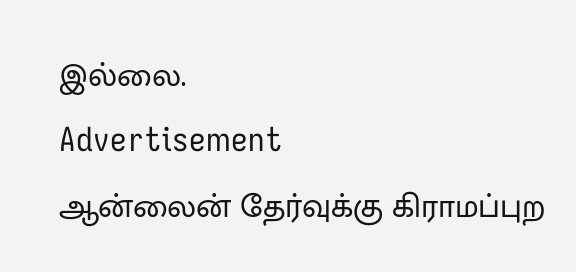இல்லை.
Advertisement
ஆன்லைன் தேர்வுக்கு கிராமப்புற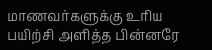மாணவர்களுக்கு உரிய பயிற்சி அளித்த பின்னரே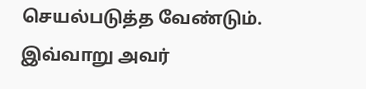செயல்படுத்த வேண்டும். இவ்வாறு அவர்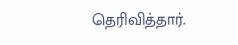தெரிவித்தார்.